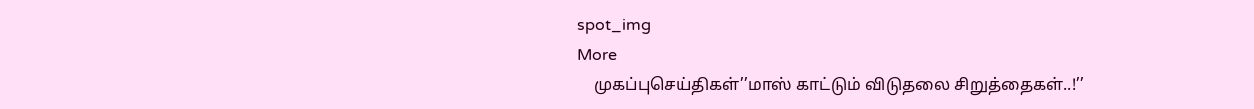spot_img
More
    முகப்புசெய்திகள்’’மாஸ் காட்டும் விடுதலை சிறுத்தைகள்..!’’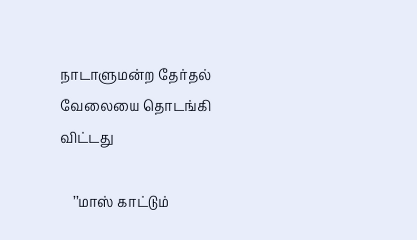நாடாளுமன்ற தேர்தல் வேலையை தொடங்கி விட்டது

    ’’மாஸ் காட்டும்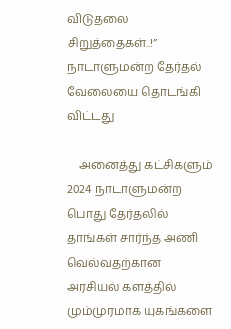விடுதலை சிறுத்தைகள்..!’’ நாடாளுமன்ற தேர்தல் வேலையை தொடங்கி விட்டது

    அனைத்து கட்சிகளும் 2024 நாடாளுமன்ற பொது தேர்தலில் தாங்கள் சார்ந்த அணி வெல்வதற்கான அரசியல் களத்தில் மும்முரமாக யுகங்களை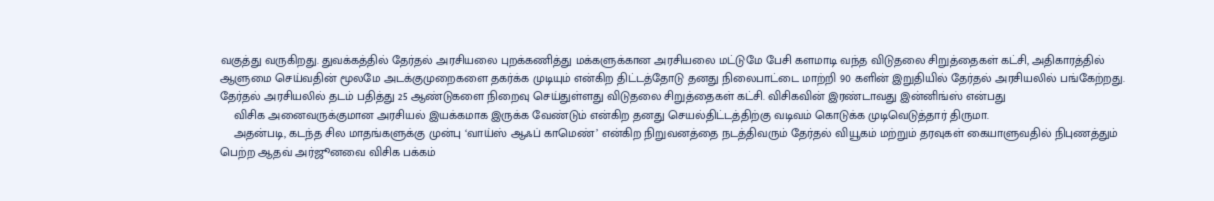வகுத்து வருகிறது. துவக்கத்தில் தேர்தல் அரசியலை புறக்கணித்து மக்களுக்கான அரசியலை மட்டுமே பேசி களமாடி வந்த விடுதலை சிறுத்தைகள் கட்சி, அதிகாரத்தில் ஆளுமை செய்வதின் மூலமே அடக்குமுறைகளை தகர்க்க முடியும் என்கிற திட்டத்தோடு தனது நிலைபாட்டை மாற்றி 90 களின் இறுதியில் தேர்தல் அரசியலில் பங்கேற்றது. தேர்தல் அரசியலில் தடம் பதித்து 25 ஆண்டுகளை நிறைவு செய்துள்ளது விடுதலை சிறுத்தைகள் கட்சி. விசிகவின் இரண்டாவது இன்னிங்ஸ் என்பது
    விசிக அனைவருக்குமான அரசியல் இயக்கமாக இருக்க வேண்டும் என்கிற தனது செயல்திட்டத்திற்கு வடிவம் கொடுக்க முடிவெடுத்தார் திருமா.
    அதன்படி, கடந்த சில மாதங்களுக்கு முன்பு ‘வாய்ஸ் ஆஃப் காமெண்’ என்கிற நிறுவனத்தை நடத்திவரும் தேர்தல் வியூகம் மற்றும் தரவுகள் கையாளுவதில் நிபுணத்தும் பெற்ற ஆதவ் அர்ஜூனவை விசிக பக்கம்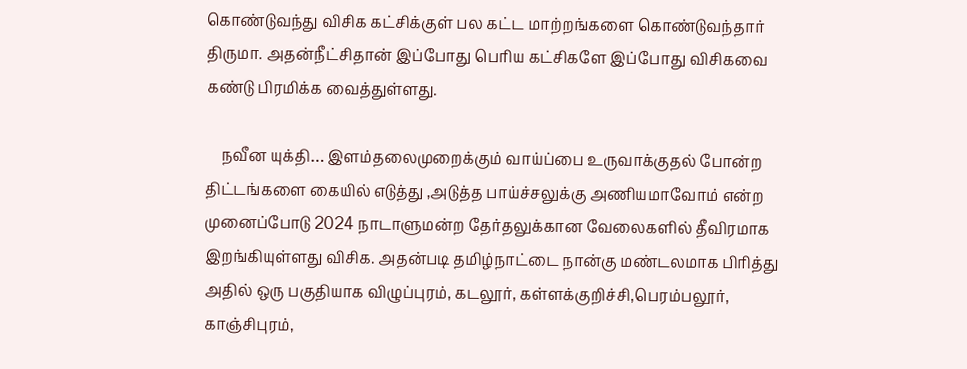கொண்டுவந்து விசிக கட்சிக்குள் பல கட்ட மாற்றங்களை கொண்டுவந்தார் திருமா. அதன்நீட்சிதான் இப்போது பெரிய கட்சிகளே இப்போது விசிகவை கண்டு பிரமிக்க வைத்துள்ளது.

    நவீன யுக்தி… இளம்தலைமுறைக்கும் வாய்ப்பை உருவாக்குதல் போன்ற திட்டங்களை கையில் எடுத்து ,அடுத்த பாய்ச்சலுக்கு அணியமாவோம் என்ற முனைப்போடு 2024 நாடாளுமன்ற தேர்தலுக்கான வேலைகளில் தீவிரமாக இறங்கியுள்ளது விசிக. அதன்படி தமிழ்நாட்டை நான்கு மண்டலமாக பிரித்து அதில் ஒரு பகுதியாக விழுப்புரம், கடலூர், கள்ளக்குறிச்சி,பெரம்பலூர், காஞ்சிபுரம்,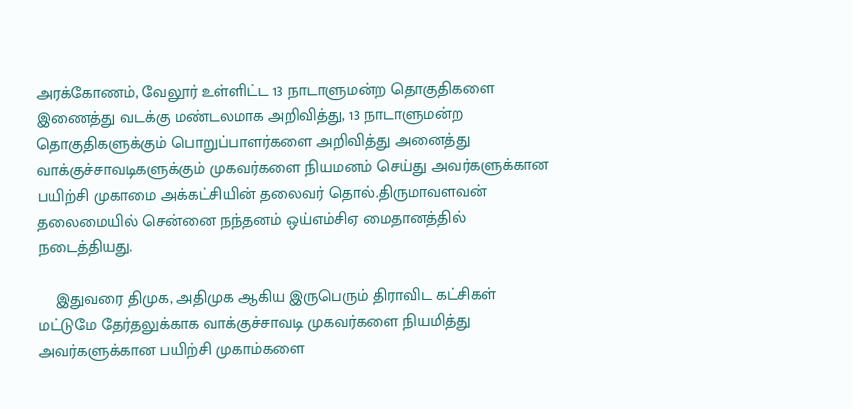அரக்கோணம், வேலூர் உள்ளிட்ட 13 நாடாளுமன்ற தொகுதிகளை இணைத்து வடக்கு மண்டலமாக அறிவித்து, 13 நாடாளுமன்ற தொகுதிகளுக்கும் பொறுப்பாளர்களை அறிவித்து அனைத்து வாக்குச்சாவடிகளுக்கும் முகவர்களை நியமனம் செய்து அவர்களுக்கான பயிற்சி முகாமை அக்கட்சியின் தலைவர் தொல்.திருமாவளவன் தலைமையில் சென்னை நந்தனம் ஒய்எம்சிஏ மைதானத்தில் நடைத்தியது.

    இதுவரை திமுக, அதிமுக ஆகிய இருபெரும் திராவிட கட்சிகள் மட்டுமே தேர்தலுக்காக வாக்குச்சாவடி முகவர்களை நியமித்து அவர்களுக்கான பயிற்சி முகாம்களை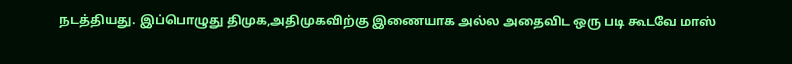நடத்தியது. இப்பொழுது திமுக,அதிமுகவிற்கு இணையாக அல்ல அதைவிட ஒரு படி கூடவே மாஸ்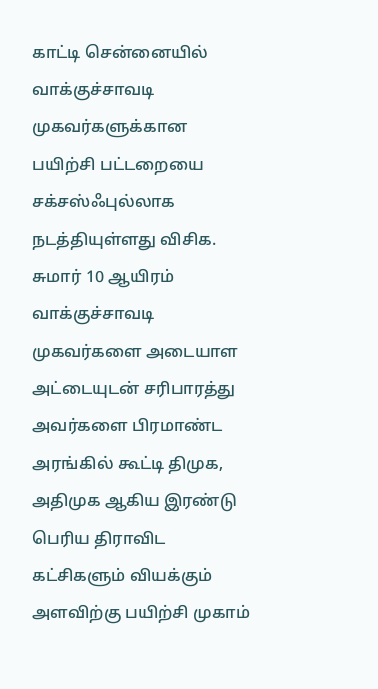காட்டி சென்னையில் வாக்குச்சாவடி முகவர்களுக்கான பயிற்சி பட்டறையை சக்சஸ்ஃபுல்லாக நடத்தியுள்ளது விசிக. சுமார் 10 ஆயிரம் வாக்குச்சாவடி முகவர்களை அடையாள அட்டையுடன் சரிபாரத்து அவர்களை பிரமாண்ட அரங்கில் கூட்டி திமுக, அதிமுக ஆகிய இரண்டு பெரிய திராவிட கட்சிகளும் வியக்கும் அளவிற்கு பயிற்சி முகாம்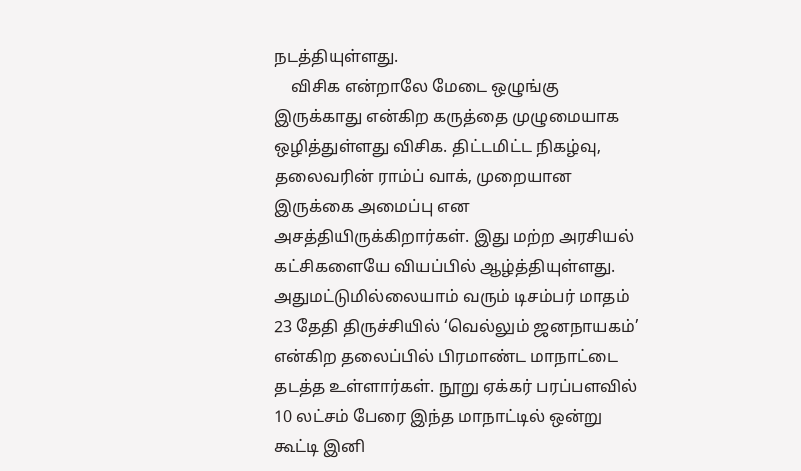நடத்தியுள்ளது.
    விசிக என்றாலே மேடை ஒழுங்கு இருக்காது என்கிற கருத்தை முழுமையாக ஒழித்துள்ளது விசிக. திட்டமிட்ட நிகழ்வு, தலைவரின் ராம்ப் வாக், முறையான இருக்கை அமைப்பு என அசத்தியிருக்கிறார்கள். இது மற்ற அரசியல் கட்சிகளையே வியப்பில் ஆழ்த்தியுள்ளது. அதுமட்டுமில்லையாம் வரும் டிசம்பர் மாதம் 23 தேதி திருச்சியில் ‘வெல்லும் ஜனநாயகம்’ என்கிற தலைப்பில் பிரமாண்ட மாநாட்டை தடத்த உள்ளார்கள். நூறு ஏக்கர் பரப்பளவில் 10 லட்சம் பேரை இந்த மாநாட்டில் ஒன்று கூட்டி இனி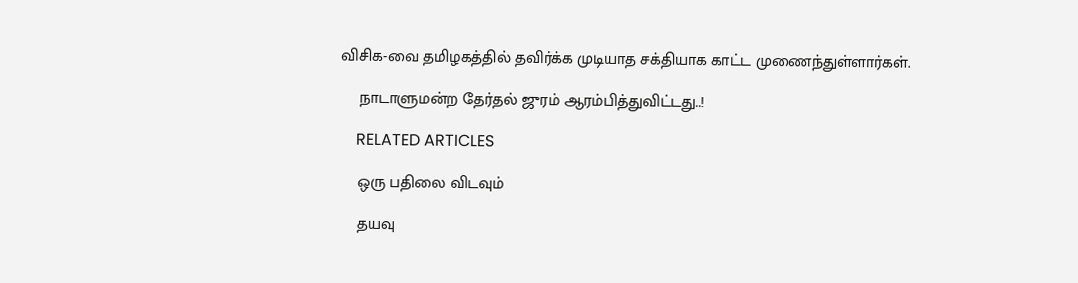விசிக-வை தமிழகத்தில் தவிர்க்க முடியாத சக்தியாக காட்ட முணைந்துள்ளார்கள்.

    நாடாளுமன்ற தேர்தல் ஜுரம் ஆரம்பித்துவிட்டது..!

    RELATED ARTICLES

    ஒரு பதிலை விடவும்

    தயவு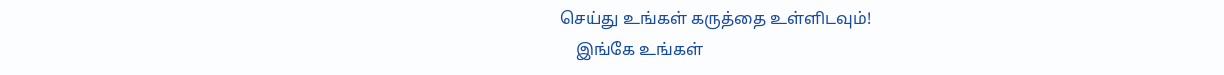செய்து உங்கள் கருத்தை உள்ளிடவும்!
    இங்கே உங்கள்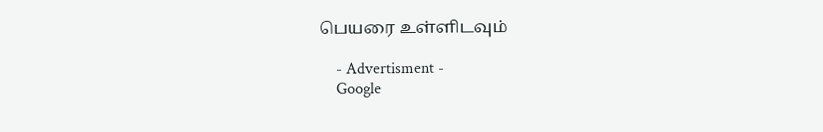பெயரை உள்ளிடவும்

    - Advertisment -
    Google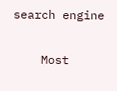search engine

    Most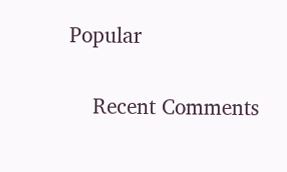Popular

    Recent Comments